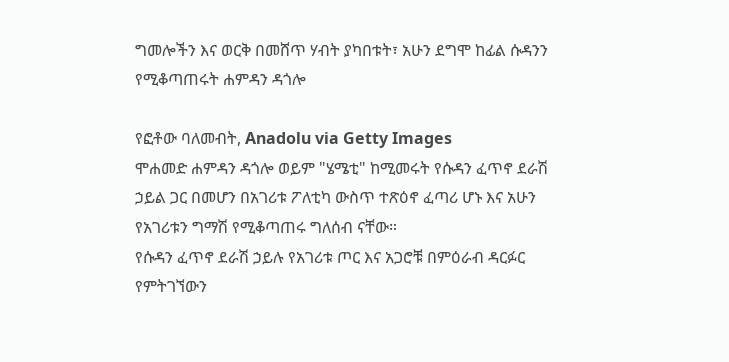ግመሎችን እና ወርቅ በመሸጥ ሃብት ያካበቱት፣ አሁን ደግሞ ከፊል ሱዳንን የሚቆጣጠሩት ሐምዳን ዳጎሎ

የፎቶው ባለመብት, Anadolu via Getty Images
ሞሐመድ ሐምዳን ዳጎሎ ወይም "ሄሜቲ" ከሚመሩት የሱዳን ፈጥኖ ደራሽ ኃይል ጋር በመሆን በአገሪቱ ፖለቲካ ውስጥ ተጽዕኖ ፈጣሪ ሆኑ እና አሁን የአገሪቱን ግማሽ የሚቆጣጠሩ ግለሰብ ናቸው።
የሱዳን ፈጥኖ ደራሽ ኃይሉ የአገሪቱ ጦር እና አጋሮቹ በምዕራብ ዳርፉር የምትገኘውን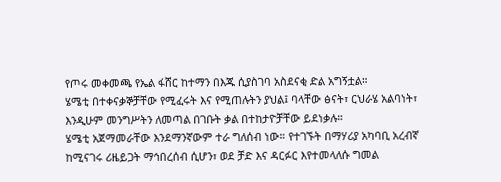የጦሩ መቀመጫ የኤል ፋሸር ከተማን በእጁ ሲያስገባ አስደናቂ ድል አግኝቷል።
ሄሜቲ በተቀናቃኞቻቸው የሚፈሩት እና የሚጠሉትን ያህል፤ ባላቸው ፅናት፣ ርህራሄ አልባነት፣ እንዲሁም መንግሥትን ለመጣል በገቡት ቃል በተከታዮቻቸው ይደነቃሉ።
ሄሜቲ አጀማመራቸው እንደማንኛውም ተራ ግለሰብ ነው። የተገኙት በማሃሪያ አካባቢ አረብኛ ከሚናገሩ ሪዜይጋት ማኅበረሰብ ሲሆን፣ ወደ ቻድ እና ዳርፉር እየተመላለሱ ግመል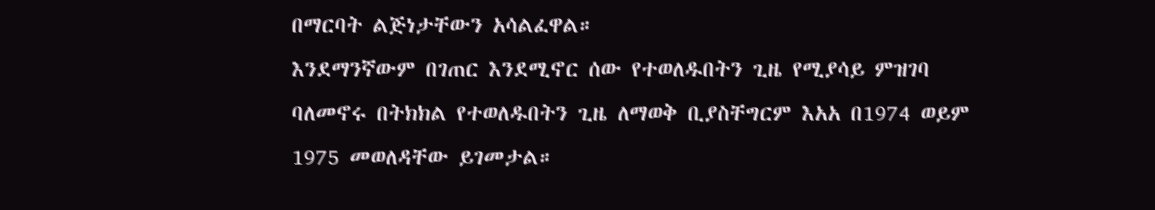በማርባት ልጅነታቸውን አሳልፈዋል።
እንደማንኛውም በገጠር እንደሚኖር ሰው የተወለዱበትን ጊዜ የሚያሳይ ምዝገባ ባለመኖሩ በትክክል የተወለዱበትን ጊዜ ለማወቅ ቢያስቸግርም እአአ በ1974 ወይም 1975 መወለዳቸው ይገመታል።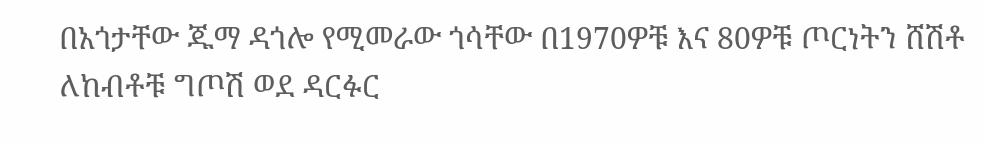በአጎታቸው ጁማ ዳጎሎ የሚመራው ጎሳቸው በ1970ዎቹ እና 80ዎቹ ጦርነትን ሸሽቶ ለከብቶቹ ግጦሽ ወደ ዳርፉር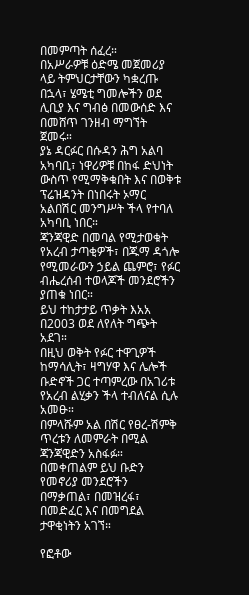በመምጣት ሰፈረ።
በአሥራዎቹ ዕድሜ መጀመሪያ ላይ ትምህርታቸውን ካቋረጡ በኋላ፣ ሄሜቲ ግመሎችን ወደ ሊቢያ እና ግብፅ በመውሰድ እና በመሸጥ ገንዘብ ማግኘት ጀመሩ።
ያኔ ዳርፉር በሱዳን ሕግ አልባ አካባቢ፣ ነዋሪዎቹ በከፋ ድህነት ውስጥ የሚማቅቁበት እና በወቅቱ ፕሬዝዳንት በነበሩት ኦማር አልበሽር መንግሥት ችላ የተባለ አካባቢ ነበር።
ጃንጃዊድ በመባል የሚታወቁት የአረብ ታጣቂዎች፣ በጁማ ዳጎሎ የሚመራውን ኃይል ጨምሮ፣ የፉር ብሔረሰብ ተወላጆች መንደሮችን ያጠቁ ነበር።
ይህ ተከታታይ ጥቃት እአአ በ2003 ወደ ለየለት ግጭት አደገ።
በዚህ ወቅት የፉር ተዋጊዎች ከማሳሊት፣ ዛግሃዋ እና ሌሎች ቡድኖች ጋር ተጣምረው በአገሪቱ የአረብ ልሂቃን ችላ ተብለናል ሲሉ አመፁ።
በምላሹም አል በሽር የፀረ-ሽምቅ ጥረቱን ለመምራት በሚል ጃንጃዊድን አስፋፉ።
በመቀጠልም ይህ ቡድን የመኖሪያ መንደሮችን በማቃጠል፣ በመዝረፋ፣ በመድፈር እና በመግደል ታዋቂነትን አገኘ።

የፎቶው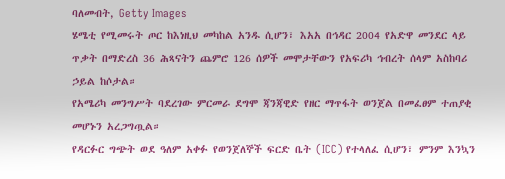ባለመብት, Getty Images
ሄሜቲ የሚመሩት ጦር ከእነዚህ መካከል አንዱ ሲሆን፣ እአአ በኅዳር 2004 የአድዋ መንደር ላይ ጥቃት በማድረስ 36 ሕጻናትን ጨምሮ 126 ሰዎች መሞታቸውን የአፍሪካ ኅብረት ሰላም አስከባሪ ኃይል ከሶታል።
የአሜሪካ መንግሥት ባደረገው ምርመራ ደግሞ ጃንጃዊድ የዘር ማጥፋት ወንጀል በመፈፀም ተጠያቂ መሆኑን አረጋግጧል።
የዳርፉር ግጭት ወደ ዓለም አቀፉ የወንጀለኞች ፍርድ ቤት (ICC) የተላለፈ ሲሆን፣ ምንም እንኳን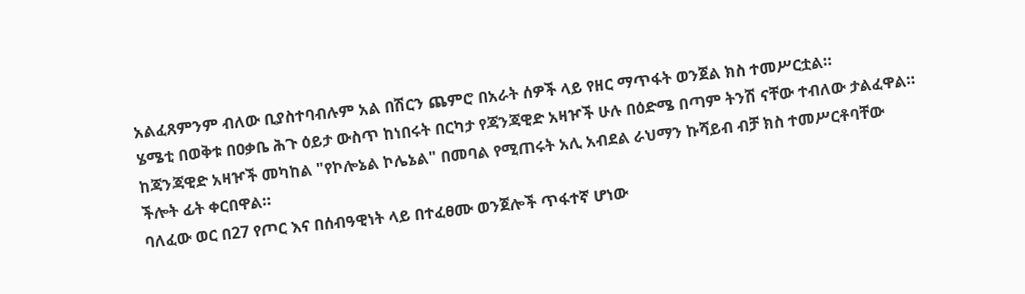አልፈጸምንም ብለው ቢያስተባብሉም አል በሽርን ጨምሮ በአራት ሰዎች ላይ የዘር ማጥፋት ወንጀል ክስ ተመሥርቷል።
ሄሜቲ በወቅቱ በዐቃቤ ሕጉ ዕይታ ውስጥ ከነበሩት በርካታ የጃንጃዊድ አዛዦች ሁሉ በዕድሜ በጣም ትንሽ ናቸው ተብለው ታልፈዋል።
ከጃንጃዊድ አዛዦች መካከል "የኮሎኔል ኮሌኔል" በመባል የሚጠሩት አሊ አብደል ራህማን ኩሻይብ ብቻ ክስ ተመሥርቶባቸው ችሎት ፊት ቀርበዋል።
ባለፈው ወር በ27 የጦር እና በሰብዓዊነት ላይ በተፈፀሙ ወንጀሎች ጥፋተኛ ሆነው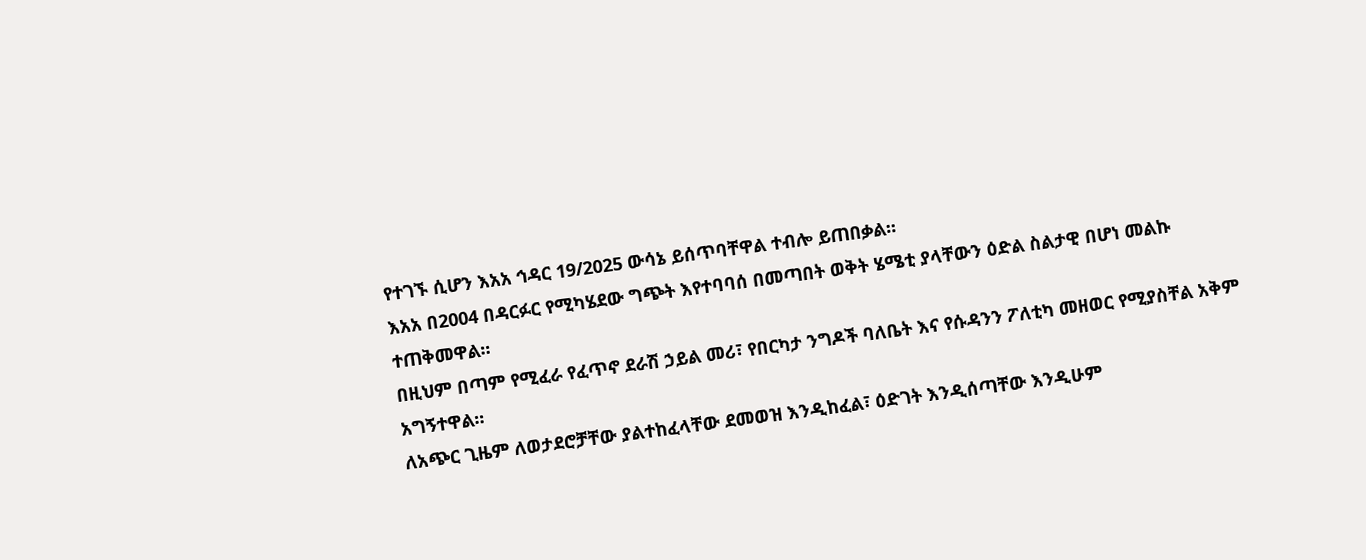የተገኙ ሲሆን እአአ ኅዳር 19/2025 ውሳኔ ይሰጥባቸዋል ተብሎ ይጠበቃል።
እአአ በ2004 በዳርፉር የሚካሄደው ግጭት እየተባባሰ በመጣበት ወቅት ሄሜቲ ያላቸውን ዕድል ስልታዊ በሆነ መልኩ ተጠቅመዋል።
በዚህም በጣም የሚፈራ የፈጥኖ ደራሽ ኃይል መሪ፣ የበርካታ ንግዶች ባለቤት እና የሱዳንን ፖለቲካ መዘወር የሚያስቸል አቅም አግኝተዋል።
ለአጭር ጊዜም ለወታደሮቻቸው ያልተከፈላቸው ደመወዝ እንዲከፈል፣ ዕድገት እንዲሰጣቸው እንዲሁም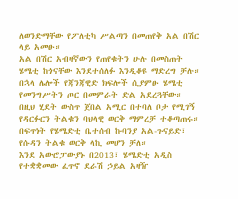ለወንድማቸው የፖለቲካ ሥልጣን በመጠየቅ አል በሽር ላይ አመፁ።
አል በሽር አብዛኛውን የጠየቁትን ሁሉ በመስጠት ሄሜቲ ከጎናቸው እንደተሰለፉ እንዲቆዩ ማድረግ ቻሉ።
በኋላ ሌሎች የጃንጃዊድ ክፍሎች ሲያምፁ ሄሜቲ የመንግሥትን ጦር በመምራት ድል አደረጓቸው።
በዚህ ሂደት ውስጥ ጀበል አሚር በተባለ ቦታ የሚገኝ የዳርፉርን ትልቁን ባህላዊ ወርቅ ማምረቻ ተቆጣጠሩ።
በፍጥነት የሄሜድቲ ቤተሰብ ኩባንያ አል-ጉናይድ፣ የሱዳን ትልቁ ወርቅ ላኪ መሆን ቻለ።
እንደ አውሮፓውያኑ በ2013፣ ሄሜድቲ አዲስ የተቋቋመው ፈጥኖ ደራሽ ኃይል አዛዥ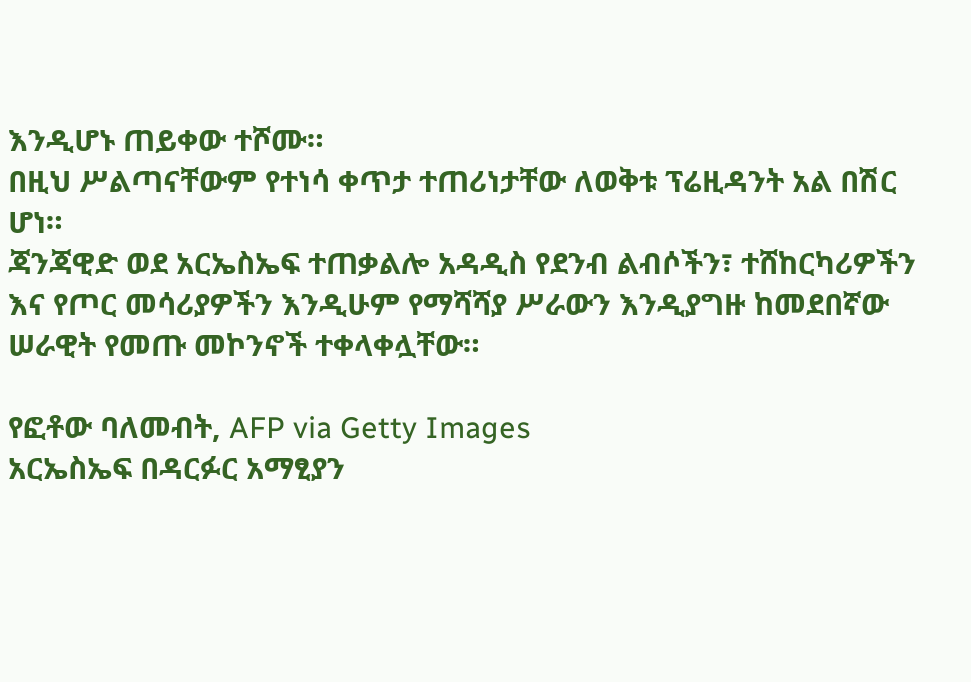እንዲሆኑ ጠይቀው ተሾሙ።
በዚህ ሥልጣናቸውም የተነሳ ቀጥታ ተጠሪነታቸው ለወቅቱ ፕሬዚዳንት አል በሽር ሆነ።
ጃንጃዊድ ወደ አርኤስኤፍ ተጠቃልሎ አዳዲስ የደንብ ልብሶችን፣ ተሸከርካሪዎችን እና የጦር መሳሪያዎችን እንዲሁም የማሻሻያ ሥራውን እንዲያግዙ ከመደበኛው ሠራዊት የመጡ መኮንኖች ተቀላቀሏቸው።

የፎቶው ባለመብት, AFP via Getty Images
አርኤስኤፍ በዳርፉር አማፂያን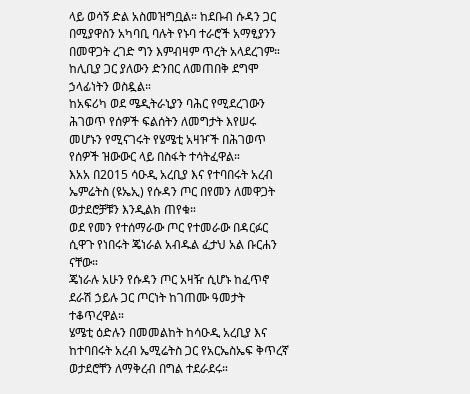ላይ ወሳኝ ድል አስመዝግቧል። ከደቡብ ሱዳን ጋር በሚያዋስን አካባቢ ባሉት የኑባ ተራሮች አማፂያንን በመዋጋት ረገድ ግን እምብዛም ጥረት አላደረገም።
ከሊቢያ ጋር ያለውን ድንበር ለመጠበቅ ደግሞ ኃላፊነትን ወስዷል።
ከአፍሪካ ወደ ሜዲትራኒያን ባሕር የሚደረገውን ሕገወጥ የሰዎች ፍልሰትን ለመግታት እየሠሩ መሆኑን የሚናገሩት የሄሜቲ አዛዦች በሕገወጥ የሰዎች ዝውውር ላይ በስፋት ተሳትፈዋል።
እአአ በ2015 ሳዑዲ አረቢያ እና የተባበሩት አረብ ኤምሬትስ (ዩኤኢ) የሱዳን ጦር በየመን ለመዋጋት ወታደሮቻቹን እንዲልክ ጠየቁ።
ወደ የመን የተሰማራው ጦር የተመራው በዳርፉር ሲዋጉ የነበሩት ጄነራል አብዱል ፈታህ አል ቡርሐን ናቸው።
ጄነራሉ አሁን የሱዳን ጦር አዛዥ ሲሆኑ ከፈጥኖ ደራሽ ኃይሉ ጋር ጦርነት ከገጠሙ ዓመታት ተቆጥረዋል።
ሄሜቲ ዕድሉን በመመልከት ከሳዑዲ አረቢያ እና ከተባበሩት አረብ ኤሚሬትስ ጋር የአርኤስኤፍ ቅጥረኛ ወታደሮቸን ለማቅረብ በግል ተደራደሩ።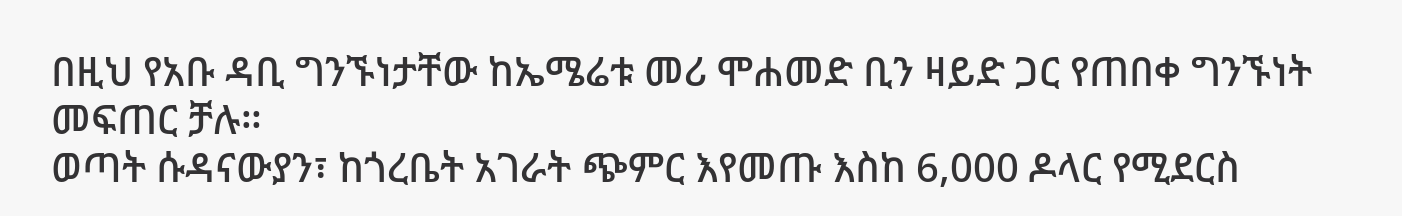በዚህ የአቡ ዳቢ ግንኙነታቸው ከኤሜሬቱ መሪ ሞሐመድ ቢን ዛይድ ጋር የጠበቀ ግንኙነት መፍጠር ቻሉ።
ወጣት ሱዳናውያን፣ ከጎረቤት አገራት ጭምር እየመጡ እስከ 6,000 ዶላር የሚደርስ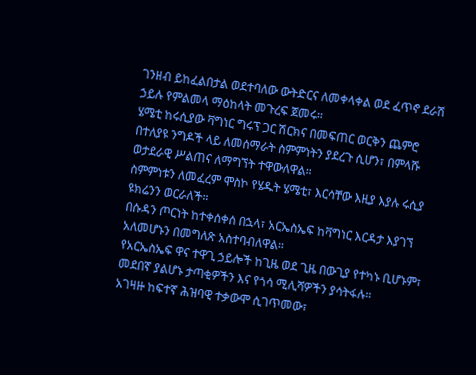ገንዘብ ይከፈልበታል ወደተባለው ውትድርና ለመቀላቀል ወደ ፈጥኖ ደራሽ ኃይሉ የምልመላ ማዕከላት መጉረፍ ጀመሩ።
ሄሜቲ ከሩሲያው ቫግነር ግሩፕ ጋር ሽርክና በመፍጠር ወርቅን ጨምሮ በተለያዩ ንግዶች ላይ ለመሰማራት ስምምነትን ያደረጉ ሲሆን፣ በምላሹ ወታደራዊ ሥልጠና ለማግኘት ተዋውለዋል።
ስምምነቱን ለመፈረም ሞስኮ የሄዱት ሄሜቲ፣ እርሳቸው እዚያ እያሉ ሩሲያ ዩክሬንን ወርራለች።
በሱዳን ጦርነት ከተቀሰቀሰ በኋላ፣ አርኤስኤፍ ከቫግነር እርዳታ እያገኘ አለመሆኑን በመግለጽ አስተባብለዋል።
የአርኤስኤፍ ዋና ተዋጊ ኃይሎች ከጊዜ ወደ ጊዜ በውጊያ የተካኑ ቢሆኑም፣ መደበኛ ያልሆኑ ታጣቂዎችን እና የጎሳ ሚሊሻዎችን ያሳትፋሉ።
አገዛዙ ከፍተኛ ሕዝባዊ ተቃውሞ ሲገጥመው፣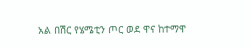አል በሽር የሄሜቲን ጦር ወደ ዋና ከተማዋ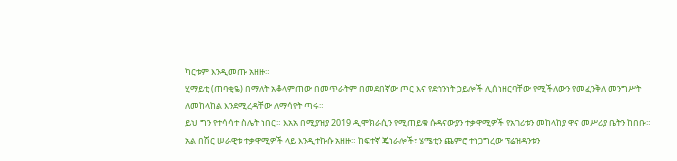ካርቱም እንዲመጡ አዘዙ።
ሂማይቲ (ጠባቂዬ) በማለት አቆላምጠው በመጥራትም በመደበኛው ጦር እና የደኅንነት ኃይሎች ሊሰነዘርባቸው የሚችለውን የመፈንቅለ መንግሥት ለመከላከል እንደሚረዳቸው ለማሳየት ጣሩ።
ይህ ግን የተሳሳተ ስሌት ነበር። እአአ በሚያዝያ 2019 ዲሞክራሲን የሚጠይቁ ሱዳናውያን ተቃዋሚዎች የአገሪቱን መከላከያ ዋና መሥሪያ ቤትን ከበቡ።
አል በሽር ሠራዊቱ ተቃዋሚዎች ላይ እንዲተኩሱ አዘዙ። ከፍተኛ ጄነራሎች፣ ሄሜቲን ጨምሮ ተነጋግረው ፕሬዝዳንቱን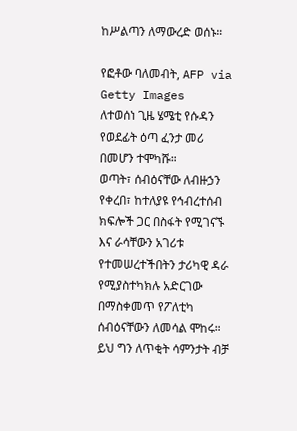ከሥልጣን ለማውረድ ወሰኑ።

የፎቶው ባለመብት, AFP via Getty Images
ለተወሰነ ጊዜ ሄሜቲ የሱዳን የወደፊት ዕጣ ፈንታ መሪ በመሆን ተሞካሹ።
ወጣት፣ ሰብዕናቸው ለብዙኃን የቀረበ፣ ከተለያዩ የኅብረተሰብ ክፍሎች ጋር በስፋት የሚገናኙ እና ራሳቸውን አገሪቱ የተመሠረተችበትን ታሪካዊ ዳራ የሚያስተካክሉ አድርገው በማስቀመጥ የፖለቲካ ሰብዕናቸውን ለመሳል ሞከሩ።
ይህ ግን ለጥቂት ሳምንታት ብቻ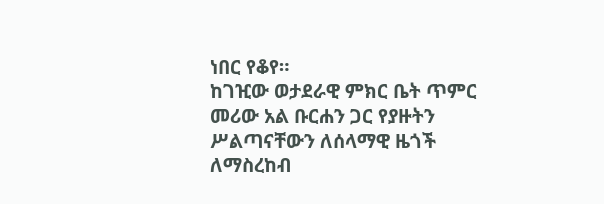ነበር የቆየ።
ከገዢው ወታደራዊ ምክር ቤት ጥምር መሪው አል ቡርሐን ጋር የያዙትን ሥልጣናቸውን ለሰላማዊ ዜጎች ለማስረከብ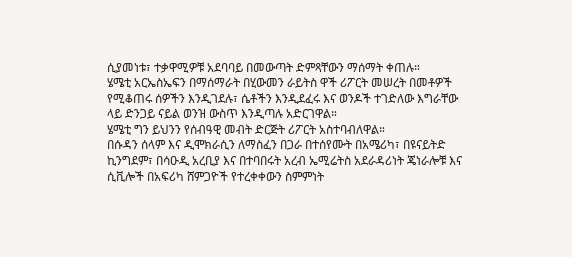ሲያመነቱ፣ ተቃዋሚዎቹ አደባባይ በመውጣት ድምጻቸውን ማሰማት ቀጠሉ።
ሄሜቲ አርኤስኤፍን በማሰማራት በሂውመን ራይትስ ዋች ሪፖርት መሠረት በመቶዎች የሚቆጠሩ ሰዎችን እንዲገደሉ፣ ሴቶችን እንዲደፈሩ እና ወንዶች ተገድለው እግራቸው ላይ ድንጋይ ናይል ወንዝ ውስጥ እንዲጣሉ አድርገዋል።
ሄሜቲ ግን ይህንን የሰብዓዊ መብት ድርጅት ሪፖርት አስተባብለዋል።
በሱዳን ሰላም እና ዲሞክራሲን ለማስፈን በጋራ በተሰየሙት በአሜሪካ፣ በዩናይትድ ኪንግደም፣ በሳዑዲ አረቢያ እና በተባበሩት አረብ ኤሚሬትስ አደራዳሪነት ጄነራሎቹ እና ሲቪሎች በአፍሪካ ሸምጋዮች የተረቀቀውን ስምምነት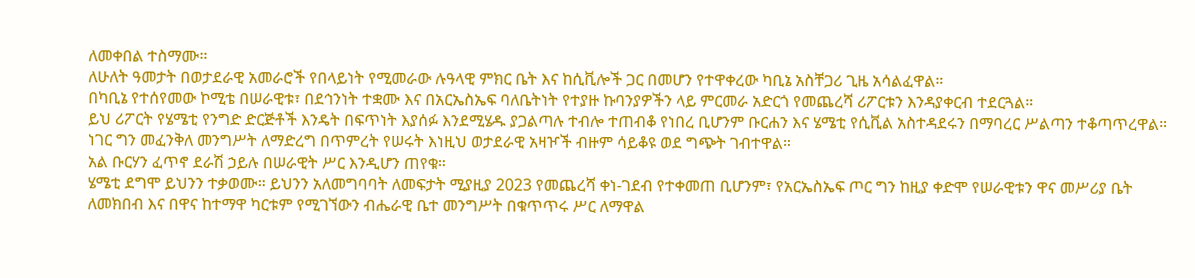ለመቀበል ተስማሙ።
ለሁለት ዓመታት በወታደራዊ አመራሮች የበላይነት የሚመራው ሉዓላዊ ምክር ቤት እና ከሲቪሎች ጋር በመሆን የተዋቀረው ካቢኔ አስቸጋሪ ጊዜ አሳልፈዋል።
በካቢኔ የተሰየመው ኮሚቴ በሠራዊቱ፣ በደኅንነት ተቋሙ እና በአርኤስኤፍ ባለቤትነት የተያዙ ኩባንያዎችን ላይ ምርመራ አድርጎ የመጨረሻ ሪፖርቱን እንዳያቀርብ ተደርጓል።
ይህ ሪፖርት የሄሜቲ የንግድ ድርጅቶች እንዴት በፍጥነት እያሰፉ እንደሚሄዱ ያጋልጣሉ ተብሎ ተጠብቆ የነበረ ቢሆንም ቡርሐን እና ሄሜቲ የሲቪል አስተዳደሩን በማባረር ሥልጣን ተቆጣጥረዋል።
ነገር ግን መፈንቅለ መንግሥት ለማድረግ በጥምረት የሠሩት እነዚህ ወታደራዊ አዛዦች ብዙም ሳይቆዩ ወደ ግጭት ገብተዋል።
አል ቡርሃን ፈጥኖ ደራሽ ኃይሉ በሠራዊት ሥር እንዲሆን ጠየቁ።
ሄሜቲ ደግሞ ይህንን ተቃወሙ። ይህንን አለመግባባት ለመፍታት ሚያዚያ 2023 የመጨረሻ ቀነ-ገደብ የተቀመጠ ቢሆንም፣ የአርኤስኤፍ ጦር ግን ከዚያ ቀድሞ የሠራዊቱን ዋና መሥሪያ ቤት ለመክበብ እና በዋና ከተማዋ ካርቱም የሚገኘውን ብሔራዊ ቤተ መንግሥት በቁጥጥሩ ሥር ለማዋል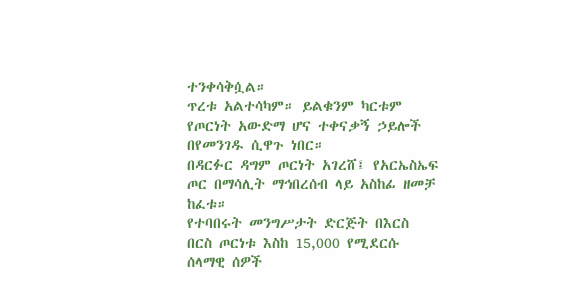ተንቀሳቅሷል።
ጥረቱ አልተሳካም። ይልቁንም ካርቱም የጦርነት አውድማ ሆና ተቀናቃኝ ኃይሎች በየመንገዱ ሲዋጉ ነበር።
በዳርፉር ዳግም ጦርነት አገረሸ፤ የአርኤስኤፍ ጦር በማሳሊት ማኅበረሰብ ላይ አስከፊ ዘመቻ ከፈቱ።
የተባበሩት መንግሥታት ድርጅት በእርስ በርስ ጦርነቱ እስከ 15,000 የሚደርሱ ሰላማዊ ሰዎች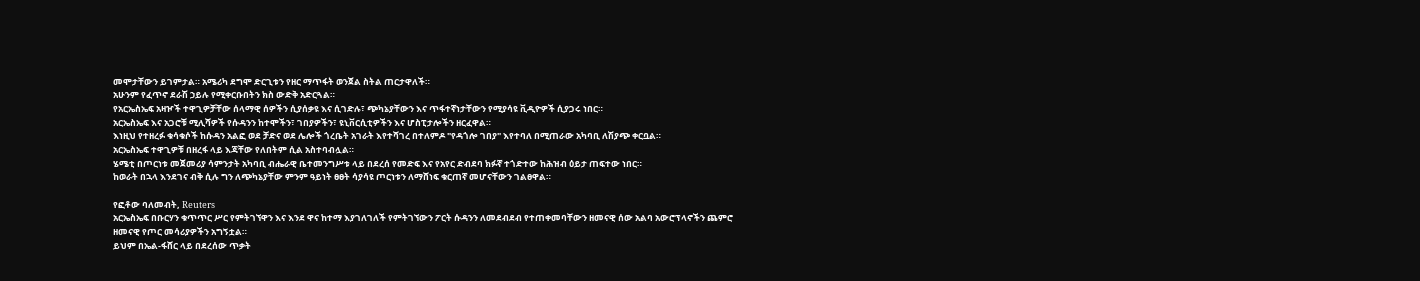መሞታቸውን ይገምታል። አሜሪካ ደግሞ ድርጊቱን የዘር ማጥፋት ወንጀል ስትል ጠርታዋለች።
አሁንም የፈጥኖ ደራሽ ኃይሉ የሚቀርቡበትን ክስ ውድቅ አድርጓል።
የአርኤስኤፍ አዛዦች ተዋጊዎቻቸው ሰላማዊ ሰዎችን ሲያሰቃዩ እና ሲገድሉ፣ ጭካኔያቸውን እና ጥፋተኛነታቸውን የሚያሳዩ ቪዲዮዎች ሲያጋሩ ነበር።
አርኤስኤፍ እና አጋሮቹ ሚሊሻዎች የሱዳንን ከተሞችን፣ ገበያዎችን፣ ዩኒቨርሲቲዎችን እና ሆስፒታሎችን ዘርፈዋል።
እነዚህ የተዘረፉ ቁሳቁሶች ከሱዳን አልፎ ወደ ቻድና ወደ ሌሎች ጎረቤት አገራት እየተሻገረ በተለምዶ "የዳጎሎ ገበያ" እየተባለ በሚጠራው አካባቢ ለሽያጭ ቀርቧል።
አርኤስኤፍ ተዋጊዎቹ በዘረፋ ላይ እጃቸው የለበትም ሲል አስተባብሏል።
ሄሜቲ በጦርነቱ መጀመሪያ ሳምንታት አካባቢ ብሔራዊ ቤተመንግሥቱ ላይ በደረሰ የመድፍ እና የአየር ድብደባ ክፉኛ ተጎድተው ከሕዝብ ዕይታ ጠፍተው ነበር።
ከወራት በኋላ እንደገና ብቅ ሲሉ ግን ለጭካኔያቸው ምንም ዓይነት ፀፀት ሳያሳዩ ጦርነቱን ለማሸነፍ ቁርጠኛ መሆናቸውን ገልፀዋል።

የፎቶው ባለመብት, Reuters
አርኤስኤፍ በቡርሃን ቁጥጥር ሥር የምትገኘዋን እና እንደ ዋና ከተማ እያገለገለች የምትገኘውን ፖርት ሱዳንን ለመደብደብ የተጠቀመባቸውን ዘመናዊ ሰው አልባ አውሮፕላኖችን ጨምሮ ዘመናዊ የጦር መሳሪያዎችን አግኝቷል።
ይህም በኤል-ፋሸር ላይ በደረሰው ጥቃት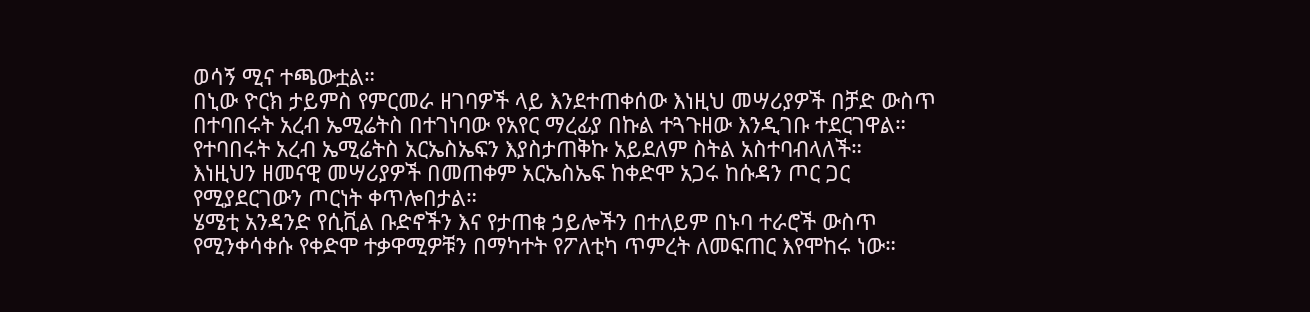ወሳኝ ሚና ተጫውቷል።
በኒው ዮርክ ታይምስ የምርመራ ዘገባዎች ላይ እንደተጠቀሰው እነዚህ መሣሪያዎች በቻድ ውስጥ በተባበሩት አረብ ኤሚሬትስ በተገነባው የአየር ማረፊያ በኩል ተጓጉዘው እንዲገቡ ተደርገዋል።
የተባበሩት አረብ ኤሚሬትስ አርኤስኤፍን እያስታጠቅኩ አይደለም ስትል አስተባብላለች።
እነዚህን ዘመናዊ መሣሪያዎች በመጠቀም አርኤስኤፍ ከቀድሞ አጋሩ ከሱዳን ጦር ጋር የሚያደርገውን ጦርነት ቀጥሎበታል።
ሄሜቲ አንዳንድ የሲቪል ቡድኖችን እና የታጠቁ ኃይሎችን በተለይም በኑባ ተራሮች ውስጥ የሚንቀሳቀሱ የቀድሞ ተቃዋሚዎቹን በማካተት የፖለቲካ ጥምረት ለመፍጠር እየሞከሩ ነው።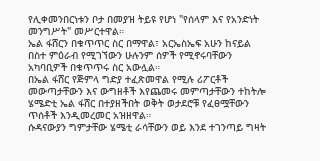የሊቀመንበርነቱን ቦታ በመያዝ ትይዩ የሆነ "የሰላም እና የአንድነት መንግሥት" መሥርተዋል።
ኤል ፋሸርን በቁጥጥር ስር በማዋል፣ አርኤስኤፍ አሁን ከናይል በስተ ምዕራብ የሚገኘውን ሁሉንም ሰዎች የሚኖሩባቸውን አካባቢዎች በቁጥጥሩ ስር አውሏል።
በኤል ፋሸር የጅምላ ግድያ ተፈጽመዋል የሚሉ ሪፖርቶች መውጣታቸውን እና ውግዘቶች እየጨመሩ መምጣታቸውን ተከትሎ ሄሜድቲ ኤል ፋሸር በተያዘችበት ወቅት ወታደሮቹ የፈፀሟቸውን ጥሰቶች እንዲመረመር አዝዘዋል።
ሱዳናውያን ግምታቸው ሄሜቲ ራሳቸውን ወይ እንደ ተገንጣይ ግዛት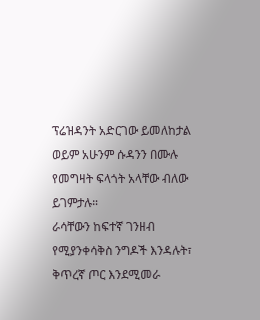ፕሬዝዳንት አድርገው ይመለከታል ወይም አሁንም ሱዳንን በሙሉ የመግዛት ፍላጎት አላቸው ብለው ይገምታሉ።
ራሳቸውን ከፍተኛ ገንዘብ የሚያንቀሳቅስ ንግዶች እንዳሉት፣ ቅጥረኛ ጦር እንደሚመራ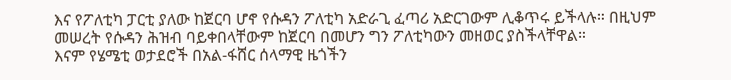እና የፖለቲካ ፓርቲ ያለው ከጀርባ ሆኖ የሱዳን ፖለቲካ አድራጊ ፈጣሪ አድርገውም ሊቆጥሩ ይችላሉ። በዚህም መሠረት የሱዳን ሕዝብ ባይቀበላቸውም ከጀርባ በመሆን ግን ፖለቲካውን መዘወር ያስችላቸዋል።
እናም የሄሜቲ ወታደሮች በአል-ፋሸር ሰላማዊ ዜጎችን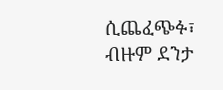ሲጨፈጭፉ፣ ብዙም ደንታ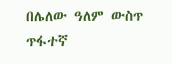በሌለው ዓለም ውስጥ ጥፋተኛ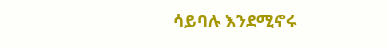ሳይባሉ እንደሚኖሩ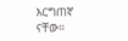እርግጠኛ ናቸው።